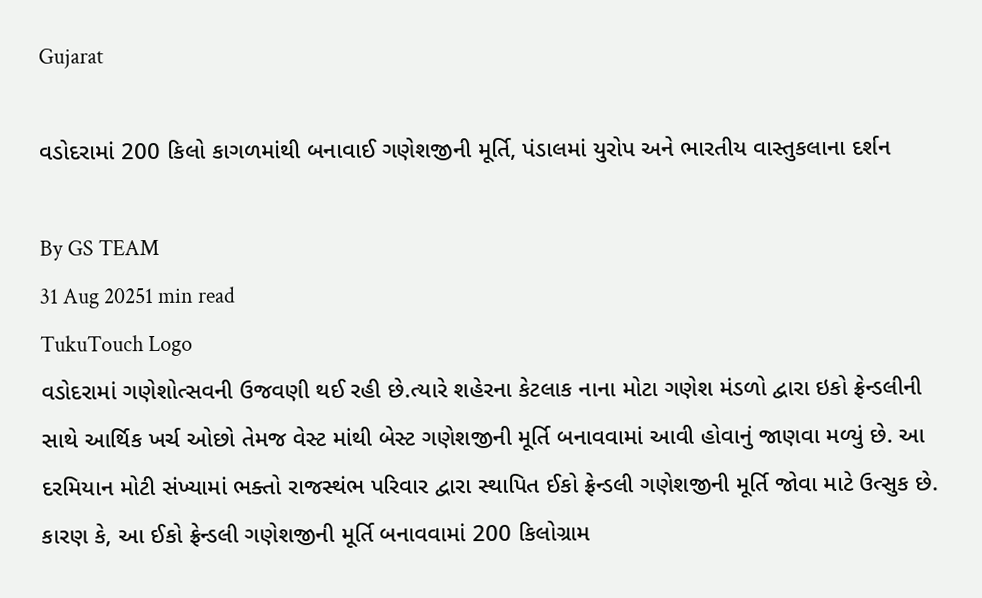Gujarat

વડોદરામાં 200 કિલો કાગળમાંથી બનાવાઈ ગણેશજીની મૂર્તિ, પંડાલમાં યુરોપ અને ભારતીય વાસ્તુકલાના દર્શન

By GS TEAM
31 Aug 20251 min read
TukuTouch Logo
વડોદરામાં ગણેશોત્સવની ઉજવણી થઈ રહી છે.ત્યારે શહેરના કેટલાક નાના મોટા ગણેશ મંડળો દ્વારા ઇકો ફ્રેન્ડલીની સાથે આર્થિક ખર્ચ ઓછો તેમજ વેસ્ટ માંથી બેસ્ટ ગણેશજીની મૂર્તિ બનાવવામાં આવી હોવાનું જાણવા મળ્યું છે. આ દરમિયાન મોટી સંખ્યામાં ભક્તો રાજસ્થંભ પરિવાર દ્વારા સ્થાપિત ઈકો ફ્રેન્ડલી ગણેશજીની મૂર્તિ જોવા માટે ઉત્સુક છે. કારણ કે, આ ઈકો ફ્રેન્ડલી ગણેશજીની મૂર્તિ બનાવવામાં 200 કિલોગ્રામ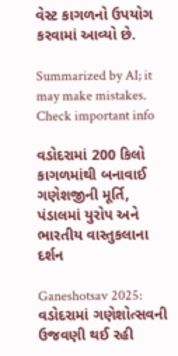વેસ્ટ કાગળનો ઉપયોગ કરવામાં આવ્યો છે.

Summarized by AI; it may make mistakes. Check important info

વડોદરામાં 200 કિલો કાગળમાંથી બનાવાઈ ગણેશજીની મૂર્તિ, પંડાલમાં યુરોપ અને ભારતીય વાસ્તુકલાના દર્શન

Ganeshotsav 2025: વડોદરામાં ગણેશોત્સવની ઉજવણી થઈ રહી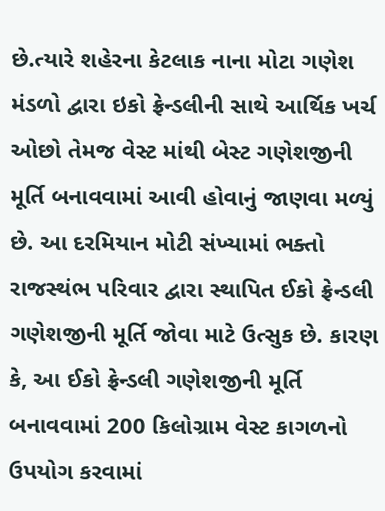છે.ત્યારે શહેરના કેટલાક નાના મોટા ગણેશ મંડળો દ્વારા ઇકો ફ્રેન્ડલીની સાથે આર્થિક ખર્ચ ઓછો તેમજ વેસ્ટ માંથી બેસ્ટ ગણેશજીની મૂર્તિ બનાવવામાં આવી હોવાનું જાણવા મળ્યું છે. આ દરમિયાન મોટી સંખ્યામાં ભક્તો રાજસ્થંભ પરિવાર દ્વારા સ્થાપિત ઈકો ફ્રેન્ડલી ગણેશજીની મૂર્તિ જોવા માટે ઉત્સુક છે. કારણ કે, આ ઈકો ફ્રેન્ડલી ગણેશજીની મૂર્તિ બનાવવામાં 200 કિલોગ્રામ વેસ્ટ કાગળનો ઉપયોગ કરવામાં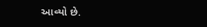આવ્યો છે.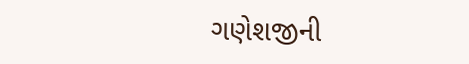ગણેશજીની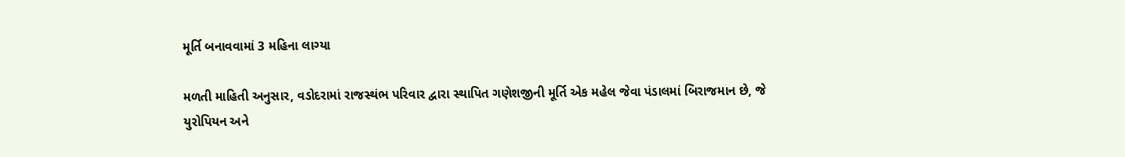મૂર્તિ બનાવવામાં 3 મહિના લાગ્યા

મળતી માહિતી અનુસાર, વડોદરામાં રાજસ્થંભ પરિવાર દ્વારા સ્થાપિત ગણેશજીની મૂર્તિ એક મહેલ જેવા પંડાલમાં બિરાજમાન છે, જે યુરોપિયન અને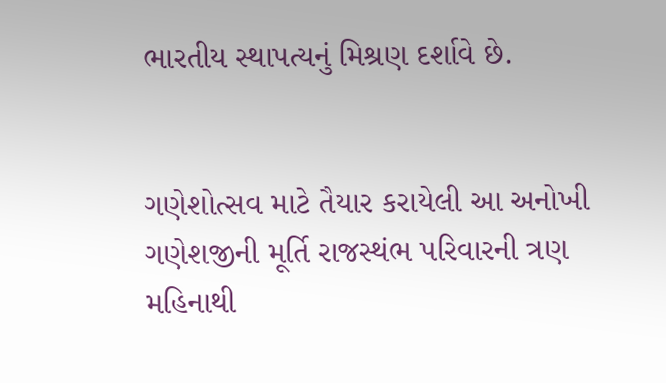ભારતીય સ્થાપત્યનું મિશ્રણ દર્શાવે છે.


ગણેશોત્સવ માટે તૈયાર કરાયેલી આ અનોખી ગણેશજીની મૂર્તિ રાજસ્થંભ પરિવારની ત્રણ મહિનાથી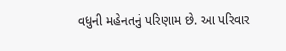વધુની મહેનતનું પરિણામ છે. આ પરિવાર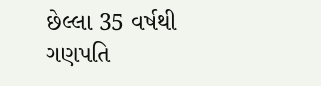છેલ્લા 35 વર્ષથી ગણપતિ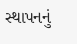સ્થાપનનું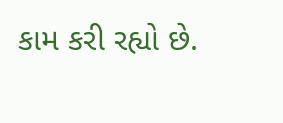કામ કરી રહ્યો છે.